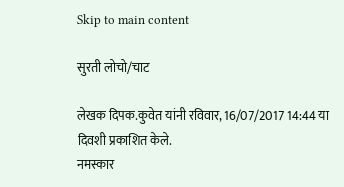Skip to main content

सुरती लोचो/चाट

लेखक दिपक.कुवेत यांनी रविवार, 16/07/2017 14:44 या दिवशी प्रकाशित केले.
नमस्कार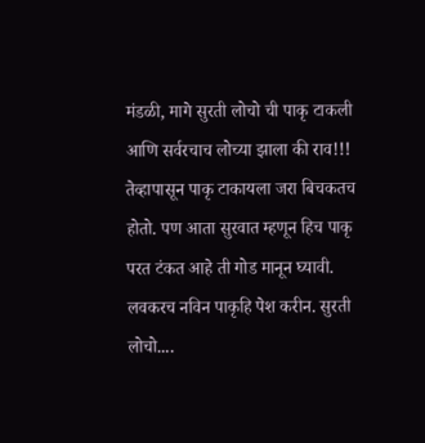मंडळी, मागे सुरती लोचो ची पाकृ टाकली आणि सर्वरचाच लोच्या झाला की राव!!! तेव्हापासून पाकृ टाकायला जरा बिचकतच होतो. पण आता सुरवात म्हणून हिच पाकृ परत टंकत आहे ती गोड मानून घ्यावी. लवकरच नविन पाकृहि पेश करीन. सुरती लोचो....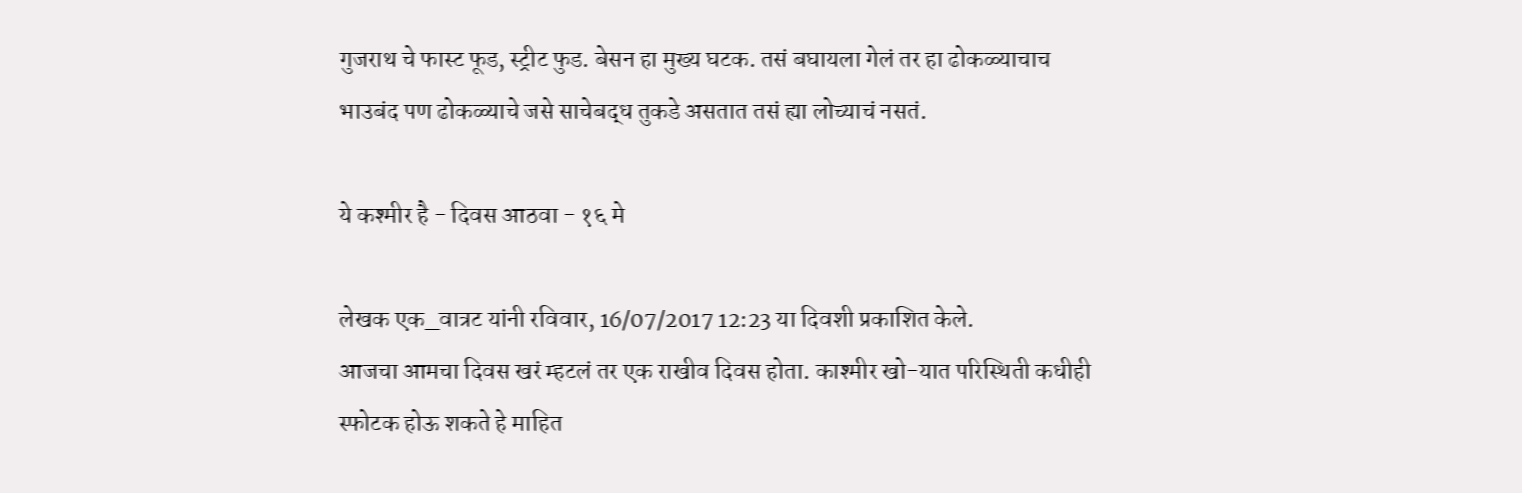गुजराथ चे फास्ट फूड, स्ट्रीट फुड. बेसन हा मुख्य घटक. तसं बघायला गेलं तर हा ढोकळ्याचाच भाउबंद पण ढोकळ्याचे जसे साचेबद्ध तुकडे असतात तसं ह्या लोच्याचं नसतं.

ये कश्मीर है - दिवस आठवा - १६ मे

लेखक एक_वात्रट यांनी रविवार, 16/07/2017 12:23 या दिवशी प्रकाशित केले.
आजचा आमचा दिवस खरं म्हटलं तर एक राखीव दिवस होता. काश्मीर खो-यात परिस्थिती कधीही स्फोटक होऊ शकते हे माहित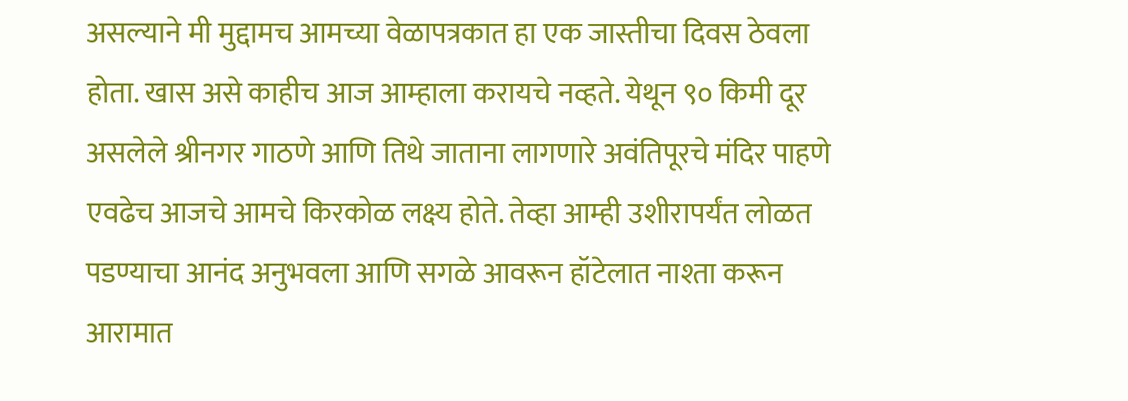असल्याने मी मुद्दामच आमच्या वेळापत्रकात हा एक जास्तीचा दिवस ठेवला होता. खास असे काहीच आज आम्हाला करायचे नव्हते. येथून ९० किमी दूर असलेले श्रीनगर गाठणे आणि तिथे जाताना लागणारे अवंतिपूरचे मंदिर पाहणे एवढेच आजचे आमचे किरकोळ लक्ष्य होते. तेव्हा आम्ही उशीरापर्यंत लोळत पडण्याचा आनंद अनुभवला आणि सगळे आवरून हॉटेलात नाश्ता करून आरामात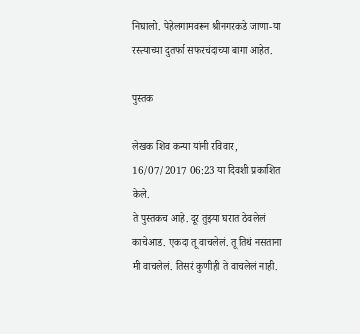निघालो. पेहेलगामवरून श्रीनगरकडे जाणा-या रस्त्याच्या दुतर्फा सफरचंदाच्या बागा आहेत.

पुस्तक

लेखक शिव कन्या यांनी रविवार, 16/07/2017 06:23 या दिवशी प्रकाशित केले.
ते पुस्तकच आहे. दूर तुझ्या घरात ठेवलेलं काचेआड. एकदा तू वाचलेलं. तू तिथं नसताना मी वाचलेलं. तिसरं कुणीही ते वाचलेलं नाही.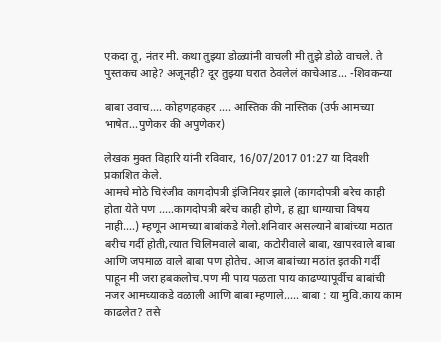एकदा तू, नंतर मी. कथा तुझ्या डोळ्यांनी वाचली मी तुझे डोळे वाचले. ते पुस्तकच आहे? अजूनही? दूर तुझ्या घरात ठेवलेलं काचेआड... -शिवकन्या

बाबा उवाच.... कोहणहकहर .... आस्तिक की नास्तिक (उर्फ आमच्या भाषेत...पुणेकर की अपुणेकर)

लेखक मुक्त विहारि यांनी रविवार, 16/07/2017 01:27 या दिवशी प्रकाशित केले.
आमचे मोठे चिरंजीव कागदोपत्री इंजिनियर झाले (कागदोपत्री बरेच काही होता येते पण .....कागदोपत्री बरेच काही होणे, ह ह्या धाग्याचा विषय नाही....) म्हणून आमच्या बाबांकडे गेलो.शनिवार असल्याने बाबांच्या मठात बरीच गर्दी होती,त्यात चिलिमवाले बाबा, कटोरीवाले बाबा, खापरवाले बाबा आणि जपमाळ वाले बाबा पण होतेच. आज बाबांच्या मठांत इतकी गर्दी पाहून मी जरा हबकलोच.पण मी पाय पळता पाय काढण्यापूर्वीच बाबांची नजर आमच्याकडे वळाली आणि बाबा म्हणाले..... बाबा : या मुवि.काय काम काढलेत? तसे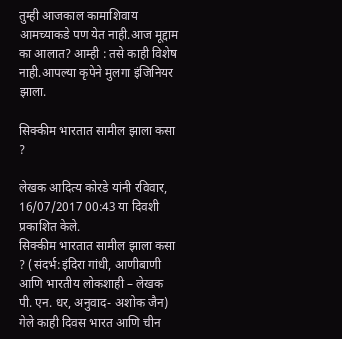तुम्ही आजकाल कामाशिवाय आमच्याकडे पण येत नाही.आज मूद्दाम का आलात? आम्ही : तसे काही विशेष नाही.आपल्या कृपेने मुलगा इंजिनियर झाला.

सिक्कीम भारतात सामील झाला कसा ?

लेखक आदित्य कोरडे यांनी रविवार, 16/07/2017 00:43 या दिवशी प्रकाशित केले.
सिक्कीम भारतात सामील झाला कसा ? (संदर्भ:इंदिरा गांधी, आणीबाणी आणि भारतीय लोकशाही – लेखक पी. एन. धर, अनुवाद- अशोक जैन) गेले काही दिवस भारत आणि चीन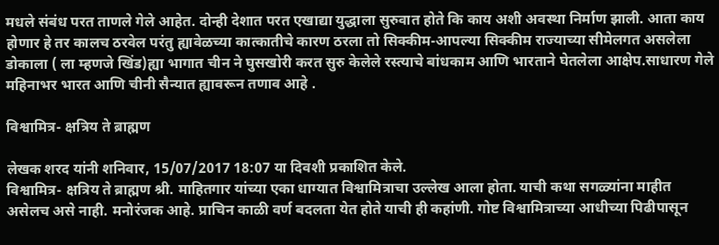मधले संबंध परत ताणले गेले आहेत. दोन्ही देशात परत एखाद्या युद्धाला सुरुवात होते कि काय अशी अवस्था निर्माण झाली. आता काय होणार हे तर कालच ठरवेल परंतु ह्यावेळच्या कात्कातीचे कारण ठरला तो सिक्कीम-आपल्या सिक्कीम राज्याच्या सीमेलगत असलेला डोकाला ( ला म्हणजे खिंड)ह्या भागात चीन ने घुसखोरी करत सुरु केलेले रस्त्याचे बांधकाम आणि भारताने घेतलेला आक्षेप.साधारण गेले महिनाभर भारत आणि चीनी सैन्यात ह्यावरून तणाव आहे .

विश्वामित्र- क्षत्रिय ते ब्राह्मण

लेखक शरद यांनी शनिवार, 15/07/2017 18:07 या दिवशी प्रकाशित केले.
विश्वामित्र- क्षत्रिय ते ब्राह्मण श्री. माहितगार यांच्या एका धाग्यात विश्वामित्राचा उल्लेख आला होता. याची कथा सगळ्यांना माहीत असेलच असे नाही. मनोरंजक आहे. प्राचिन काळी वर्ण बदलता येत होते याची ही कहांणी. गोष्ट विश्वामित्राच्या आधीच्या पिढीपासून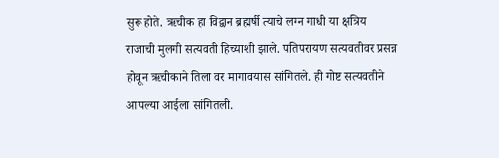सुरू होते. ऋचीक हा विद्वान ब्रह्मर्षी त्याचे लग्न गाधी या क्षत्रिय राजाची मुलगी सत्यवती हिच्याशी झाले. पतिपरायण सत्यवतीवर प्रसन्न होवून ऋचीकाने तिला वर मागावयास सांगितले. ही गोष्ट सत्यवतीने आपल्या आईला सांगितली.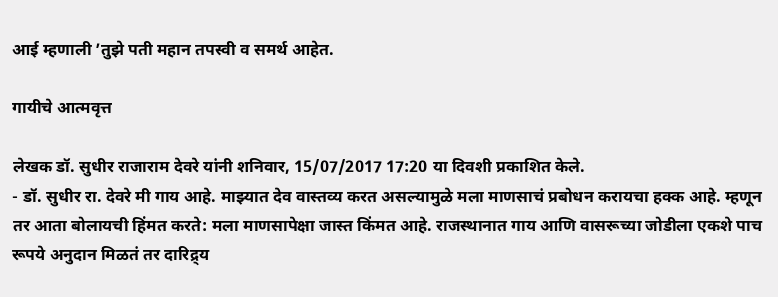आई म्हणाली ’तुझे पती महान तपस्वी व समर्थ आहेत.

गायीचे आत्मवृत्त

लेखक डॉ. सुधीर राजाराम देवरे यांनी शनिवार, 15/07/2017 17:20 या दिवशी प्रकाशित केले.
- डॉ. सुधीर रा. देवरे मी गाय आहे. माझ्यात देव वास्तव्य करत असल्यामुळे मला माणसाचं प्रबोधन करायचा हक्क आहे. म्हणून तर आता बोलायची हिंमत करते: मला माणसापेक्षा जास्त किंमत आहे. राजस्थानात गाय आणि वासरूच्या जोडीला एकशे पाच रूपये अनुदान मिळतं तर दारिद्र्य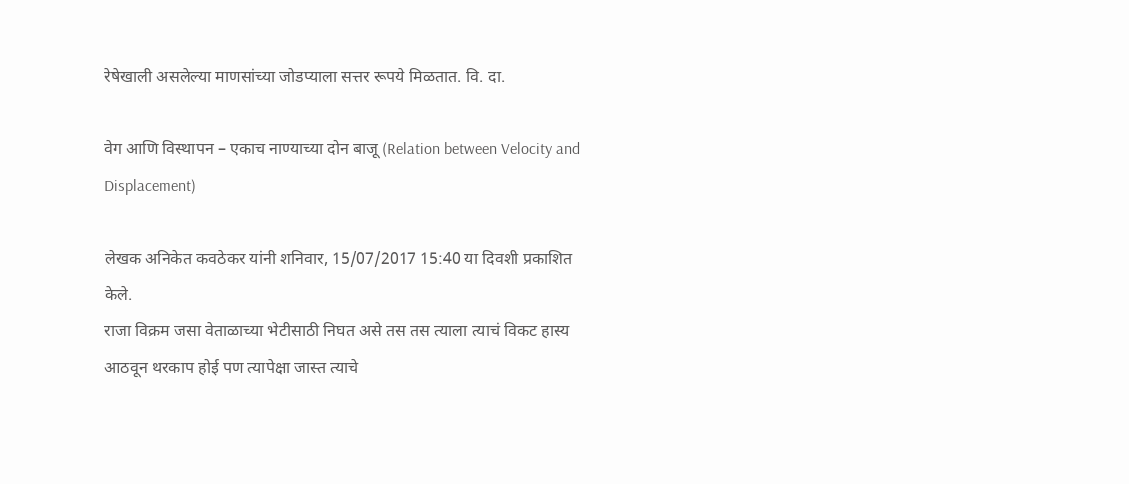रेषेखाली असलेल्या माणसांच्या जोडप्याला सत्तर रूपये मिळतात. वि. दा.

वेग आणि विस्थापन – एकाच नाण्याच्या दोन बाजू (Relation between Velocity and Displacement)

लेखक अनिकेत कवठेकर यांनी शनिवार, 15/07/2017 15:40 या दिवशी प्रकाशित केले.
राजा विक्रम जसा वेताळाच्या भेटीसाठी निघत असे तस तस त्याला त्याचं विकट हास्य आठवून थरकाप होई पण त्यापेक्षा जास्त त्याचे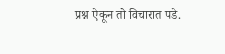प्रश्न ऐकून तो विचारात पडे.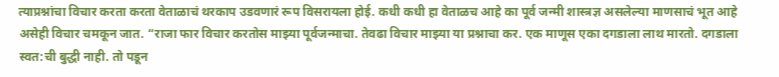त्याप्रश्नांचा विचार करता करता वेताळाचं थरकाप उडवणारं रूप विसरायला होई. कधी कधी हा वेताळच आहे का पूर्व जन्मी शास्त्रज्ञ असलेल्या माणसाचं भूत आहे असेही विचार चमकून जात. “राजा फार विचार करतोस माझ्या पूर्वजन्माचा. तेवढा विचार माझ्या या प्रश्नाचा कर. एक माणूस एका दगडाला लाथ मारतो. दगडाला स्वत:ची बुद्धी नाही. तो पडून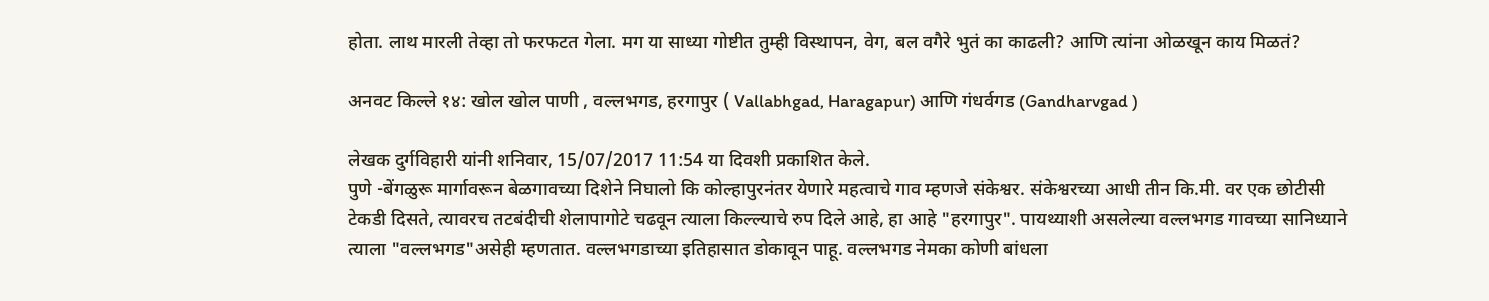होता. लाथ मारली तेव्हा तो फरफटत गेला. मग या साध्या गोष्टीत तुम्ही विस्थापन, वेग, बल वगैरे भुतं का काढली? आणि त्यांना ओळखून काय मिळतं?

अनवट किल्ले १४: खोल खोल पाणी , वल्लभगड, हरगापुर ( Vallabhgad, Haragapur) आणि गंधर्वगड (Gandharvgad )

लेखक दुर्गविहारी यांनी शनिवार, 15/07/2017 11:54 या दिवशी प्रकाशित केले.
पुणे -बेंगळुरू मार्गावरून बेळगावच्या दिशेने निघालो कि कोल्हापुरनंतर येणारे महत्वाचे गाव म्हणजे संकेश्वर. संकेश्वरच्या आधी तीन कि.मी. वर एक छोटीसी टेकडी दिसते, त्यावरच तटबंदीची शेलापागोटे चढवून त्याला किल्ल्याचे रुप दिले आहे, हा आहे "हरगापुर". पायथ्याशी असलेल्या वल्लभगड गावच्या सानिध्याने त्याला "वल्लभगड"असेही म्हणतात. वल्लभगडाच्या इतिहासात डोकावून पाहू. वल्लभगड नेमका कोणी बांधला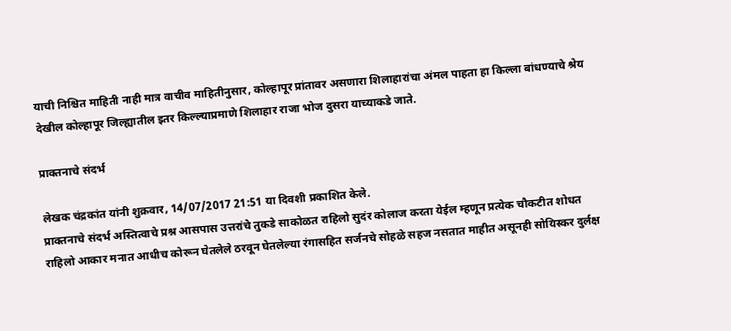याची निश्चित माहिती नाही मात्र वाचीव माहितीनुसार, कोल्हापूर प्रांतावर असणारा शिलाहारांचा अंमल पाहता हा किल्ला बांधण्याचे श्रेय देखील कोल्हापूर जिल्ह्यातील इतर किल्ल्याप्रमाणे शिलाहार राजा भोज दुसरा याच्याकडे जाते.

प्राक्तनाचे संदर्भ

लेखक चंद्रकांत यांनी शुक्रवार, 14/07/2017 21:51 या दिवशी प्रकाशित केले.
प्राक्तनाचे संदर्भ अस्तित्वाचे प्रश्न आसपास उत्तरांचे तुकडे साकोळत राहिलो सुदंर कोलाज करता येईल म्हणून प्रत्येक चौकटीत शोधत राहिलो आकार मनात आधीच कोरून घेतलेले ठरवून घेतलेल्या रंगासहित सर्जनचे सोहळे सहज नसतात माहीत असूनही सोयिस्कर दुर्लक्ष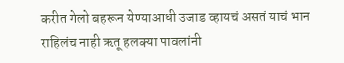करीत गेलो बहरून येण्याआधी उजाड व्हायचं असतं याचं भान राहिलंच नाही ऋतू हलक्या पावलांनी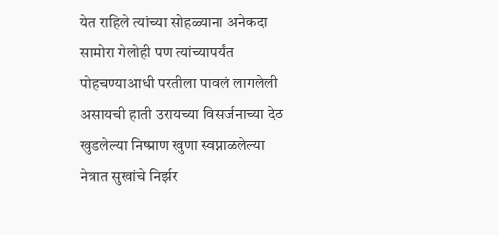येत राहिले त्यांच्या सोहळ्याना अनेकदा सामोरा गेलोही पण त्यांच्यापर्यंत पोहचण्याआधी परतीला पावलं लागलेली असायची हाती उरायच्या विसर्जनाच्या देठ खुडलेल्या निष्प्राण खुणा स्वप्नाळलेल्या नेत्रात सुखांचे निर्झर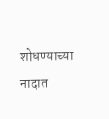शोधण्याच्या नादात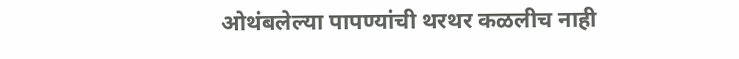ओथंबलेल्या पापण्यांची थरथर कळलीच नाही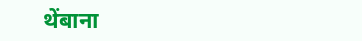थेंबाना